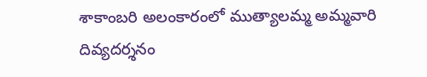శాకాంబరి అలంకారంలో ముత్యాలమ్మ అమ్మవారి దివ్యదర్శనం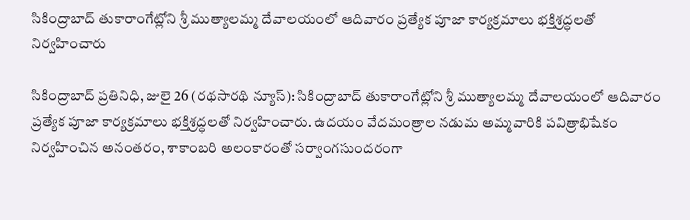సికింద్రాబాద్ తుకారాంగేట్లోని శ్రీ ముత్యాలమ్మ దేవాలయంలో ఆదివారం ప్రత్యేక పూజా కార్యక్రమాలు భక్తిశ్రద్ధలతో నిర్వహించారు

సికింద్రాబాద్ ప్రతినిధి, జులై 26 (రథసారథి న్యూస్): సికింద్రాబాద్ తుకారాంగేట్లోని శ్రీ ముత్యాలమ్మ దేవాలయంలో ఆదివారం ప్రత్యేక పూజా కార్యక్రమాలు భక్తిశ్రద్ధలతో నిర్వహించారు. ఉదయం వేదమంత్రాల నడుమ అమ్మవారికి పవిత్రాభిషేకం నిర్వహించిన అనంతరం, శాకాంబరి అలంకారంతో సర్వాంగసుందరంగా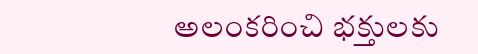అలంకరించి భక్తులకు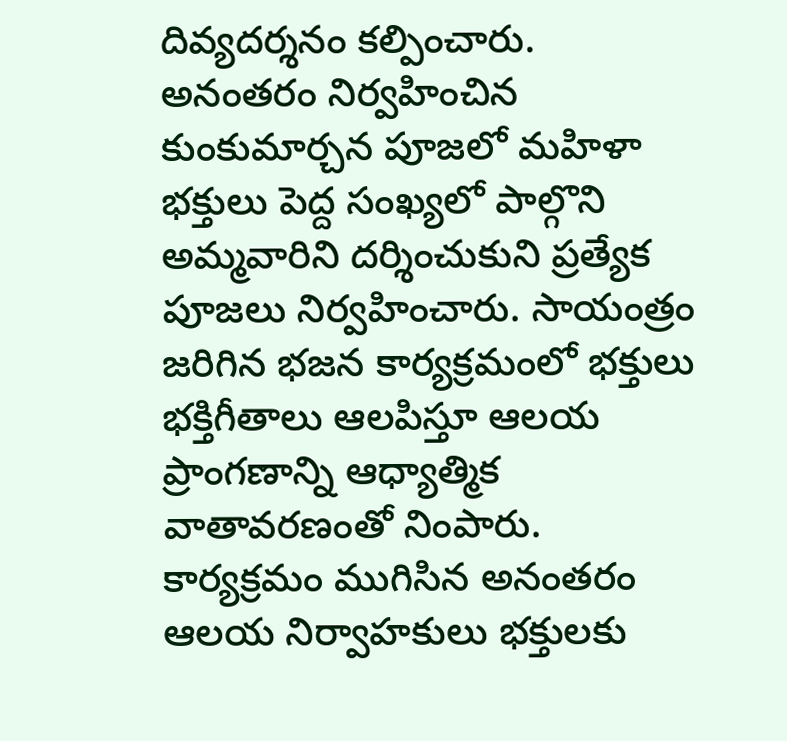దివ్యదర్శనం కల్పించారు.
అనంతరం నిర్వహించిన కుంకుమార్చన పూజలో మహిళా భక్తులు పెద్ద సంఖ్యలో పాల్గొని అమ్మవారిని దర్శించుకుని ప్రత్యేక పూజలు నిర్వహించారు. సాయంత్రం జరిగిన భజన కార్యక్రమంలో భక్తులు భక్తిగీతాలు ఆలపిస్తూ ఆలయ ప్రాంగణాన్ని ఆధ్యాత్మిక వాతావరణంతో నింపారు. కార్యక్రమం ముగిసిన అనంతరం ఆలయ నిర్వాహకులు భక్తులకు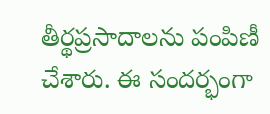తీర్థప్రసాదాలను పంపిణీ చేశారు. ఈ సందర్భంగా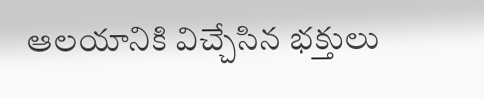ఆలయానికి విచ్చేసిన భక్తులు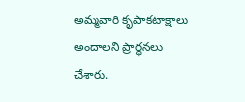అమ్మవారి కృపాకటాక్షాలు అందాలని ప్రార్థనలు చేశారు.